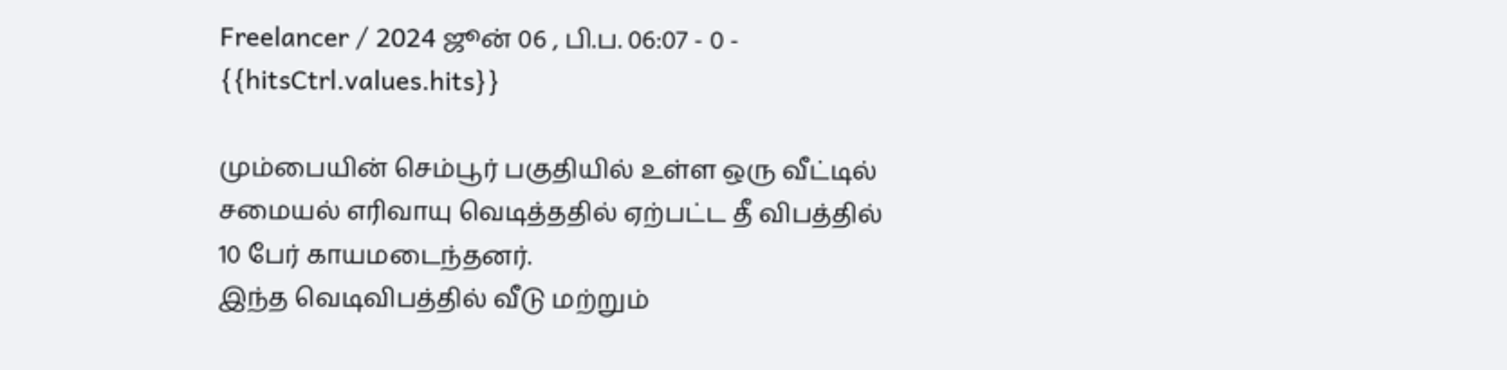Freelancer / 2024 ஜூன் 06 , பி.ப. 06:07 - 0 - {{hitsCtrl.values.hits}}

மும்பையின் செம்பூர் பகுதியில் உள்ள ஒரு வீட்டில் சமையல் எரிவாயு வெடித்ததில் ஏற்பட்ட தீ விபத்தில் 10 பேர் காயமடைந்தனர்.
இந்த வெடிவிபத்தில் வீடு மற்றும்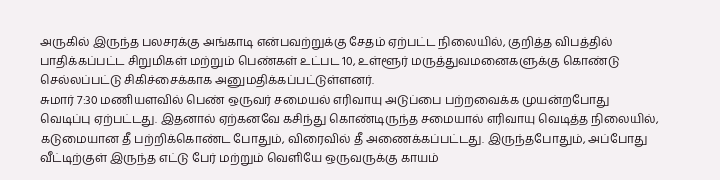அருகில் இருந்த பலசரக்கு அங்காடி என்பவற்றுக்கு சேதம் ஏற்பட்ட நிலையில், குறித்த விபத்தில் பாதிக்கப்பட்ட சிறுமிகள் மற்றும் பெண்கள் உட்பட 10, உள்ளூர் மருத்துவமனைகளுக்கு கொண்டு செல்லப்பட்டு சிகிச்சைக்காக அனுமதிக்கப்பட்டுள்ளனர்.
சுமார் 7:30 மணியளவில் பெண் ஒருவர் சமையல் எரிவாயு அடுப்பை பற்றவைக்க முயன்றபோது வெடிப்பு ஏற்பட்டது. இதனால் ஏற்கனவே கசிந்து கொண்டிருந்த சமையால் எரிவாயு வெடித்த நிலையில், கடுமையான தீ பற்றிக்கொண்ட போதும், விரைவில் தீ அணைக்கப்பட்டது. இருந்தபோதும், அப்போது வீட்டிற்குள் இருந்த எட்டு பேர் மற்றும் வெளியே ஒருவருக்கு காயம்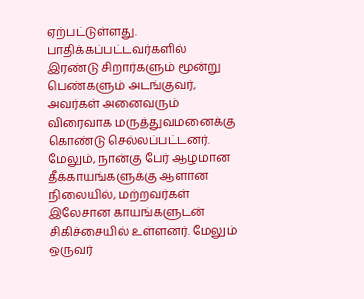ஏற்பட்டுள்ளது.
பாதிக்கப்பட்டவர்களில் இரண்டு சிறார்களும் மூன்று பெண்களும் அடங்குவர், அவர்கள் அனைவரும் விரைவாக மருத்துவமனைக்கு கொண்டு செல்லப்பட்டனர்.
மேலும், நான்கு பேர் ஆழமான தீக்காயங்களுக்கு ஆளான நிலையில், மற்றவர்கள் இலேசான காயங்களுடன் சிகிச்சையில் உள்ளனர். மேலும் ஒருவர்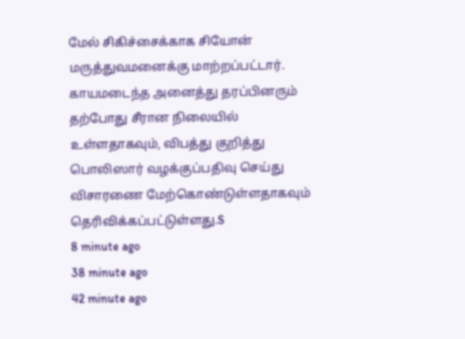மேல் சிகிச்சைக்காக சியோன் மருத்துவமனைக்கு மாற்றப்பட்டார். காயமடைந்த அனைத்து தரப்பினரும் தற்போது சீரான நிலையில் உள்ளதாகவும், விபத்து குறித்து பொலிஸார் வழக்குப்பதிவு செய்து விசாரணை மேற்கொண்டுள்ளதாகவும் தெரிவிக்கப்பட்டுள்ளது.S
8 minute ago
38 minute ago
42 minute ago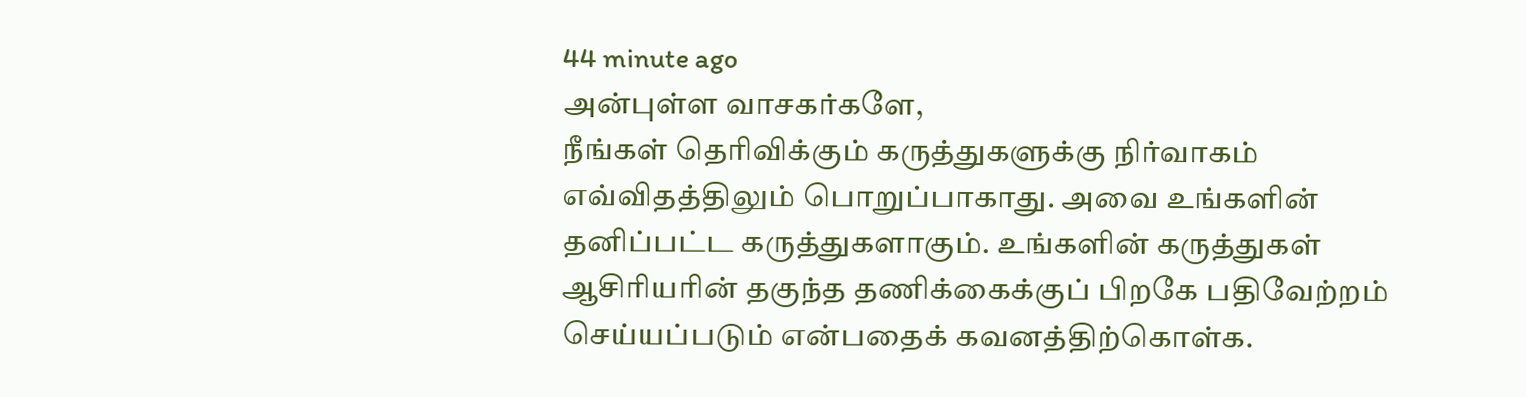44 minute ago
அன்புள்ள வாசகர்களே,
நீங்கள் தெரிவிக்கும் கருத்துகளுக்கு நிர்வாகம் எவ்விதத்திலும் பொறுப்பாகாது. அவை உங்களின் தனிப்பட்ட கருத்துகளாகும். உங்களின் கருத்துகள் ஆசிரியரின் தகுந்த தணிக்கைக்குப் பிறகே பதிவேற்றம் செய்யப்படும் என்பதைக் கவனத்திற்கொள்க.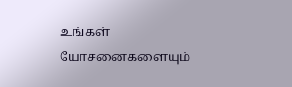உங்கள் யோசனைகளையும்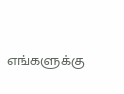எங்களுக்கு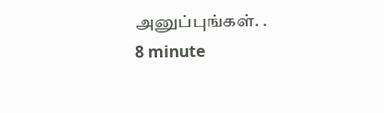அனுப்புங்கள். .
8 minute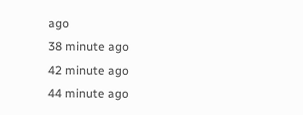ago
38 minute ago
42 minute ago
44 minute ago